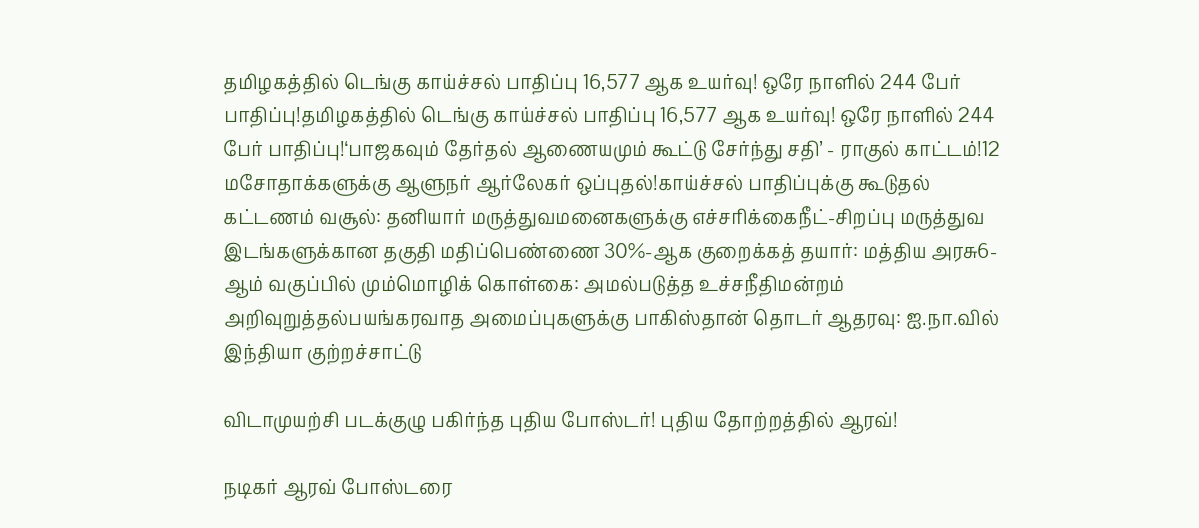தமிழகத்தில் டெங்கு காய்ச்சல் பாதிப்பு 16,577 ஆக உயர்வு! ஒரே நாளில் 244 பேர் பாதிப்பு!தமிழகத்தில் டெங்கு காய்ச்சல் பாதிப்பு 16,577 ஆக உயர்வு! ஒரே நாளில் 244 பேர் பாதிப்பு!‘பாஜகவும் தேர்தல் ஆணையமும் கூட்டு சேர்ந்து சதி’ - ராகுல் காட்டம்!12 மசோதாக்களுக்கு ஆளுநர் ஆர்லேகர் ஒப்புதல்!காய்ச்சல் பாதிப்புக்கு கூடுதல் கட்டணம் வசூல்: தனியார் மருத்துவமனைகளுக்கு எச்சரிக்கைநீட்-சிறப்பு மருத்துவ இடங்களுக்கான தகுதி மதிப்பெண்ணை 30%-ஆக குறைக்கத் தயார்: மத்திய அரசு6-ஆம் வகுப்பில் மும்மொழிக் கொள்கை: அமல்படுத்த உச்சநீதிமன்றம் அறிவுறுத்தல்பயங்கரவாத அமைப்புகளுக்கு பாகிஸ்தான் தொடர் ஆதரவு: ஐ.நா.வில் இந்தியா குற்றச்சாட்டு

விடாமுயற்சி படக்குழு பகிர்ந்த புதிய போஸ்டர்! புதிய தோற்றத்தில் ஆரவ்!

நடிகர் ஆரவ் போஸ்டரை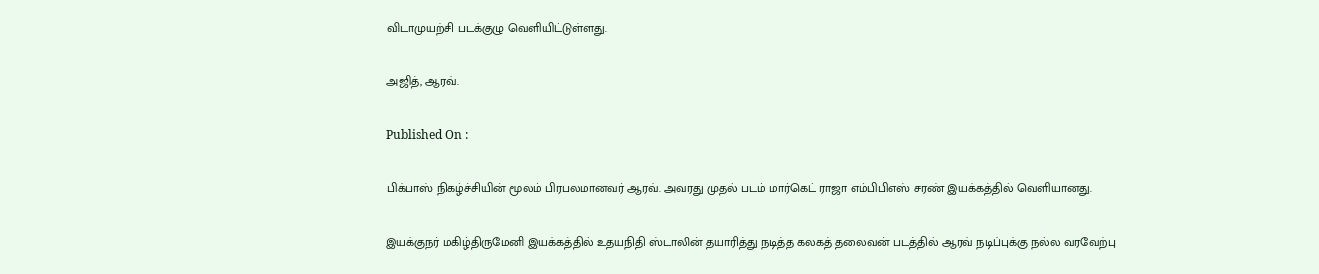விடாமுயற்சி படக்குழு வெளியிட்டுள்ளது.

அஜித், ஆரவ்.

Published On :

பிக்பாஸ் நிகழ்ச்சியின் மூலம் பிரபலமானவர் ஆரவ். அவரது முதல் படம் மார்கெட் ராஜா எம்பிபிஎஸ் சரண் இயக்கத்தில் வெளியானது.

இயக்குநர் மகிழ்திருமேனி இயக்கத்தில் உதயநிதி ஸ்டாலின் தயாரித்து நடித்த கலகத் தலைவன் படத்தில் ஆரவ் நடிப்புக்கு நல்ல வரவேற்பு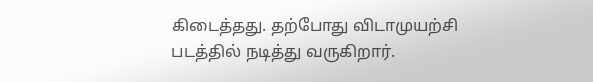கிடைத்தது. தற்போது விடாமுயற்சி படத்தில் நடித்து வருகிறார்.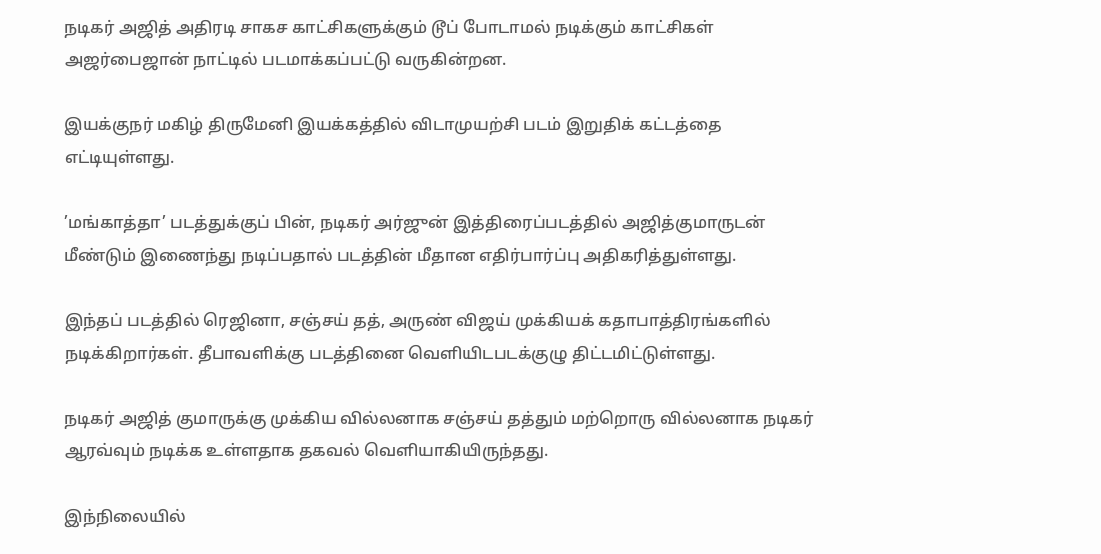நடிகர் அஜித் அதிரடி சாகச காட்சிகளுக்கும் டூப் போடாமல் நடிக்கும் காட்சிகள் அஜர்பைஜான் நாட்டில் படமாக்கப்பட்டு வருகின்றன.

இயக்குநர் மகிழ் திருமேனி இயக்கத்தில் விடாமுயற்சி படம் இறுதிக் கட்டத்தை எட்டியுள்ளது.

’மங்காத்தா’ படத்துக்குப் பின், நடிகர் அர்ஜுன் இத்திரைப்படத்தில் அஜித்குமாருடன் மீண்டும் இணைந்து நடிப்பதால் படத்தின் மீதான எதிர்பார்ப்பு அதிகரித்துள்ளது.

இந்தப் படத்தில் ரெஜினா, சஞ்சய் தத், அருண் விஜய் முக்கியக் கதாபாத்திரங்களில் நடிக்கிறார்கள். தீபாவளிக்கு படத்தினை வெளியிடபடக்குழு திட்டமிட்டுள்ளது.

நடிகர் அஜித் குமாருக்கு முக்கிய வில்லனாக சஞ்சய் தத்தும் மற்றொரு வில்லனாக நடிகர் ஆரவ்வும் நடிக்க உள்ளதாக தகவல் வெளியாகியிருந்தது.

இந்நிலையில்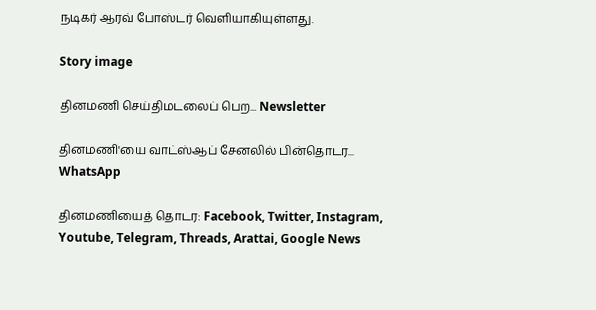நடிகர் ஆரவ் போஸ்டர் வெளியாகியுள்ளது.

Story image

தினமணி செய்திமடலைப் பெற... Newsletter

தினமணி'யை வாட்ஸ்ஆப் சேனலில் பின்தொடர... WhatsApp

தினமணியைத் தொடர: Facebook, Twitter, Instagram, Youtube, Telegram, Threads, Arattai, Google News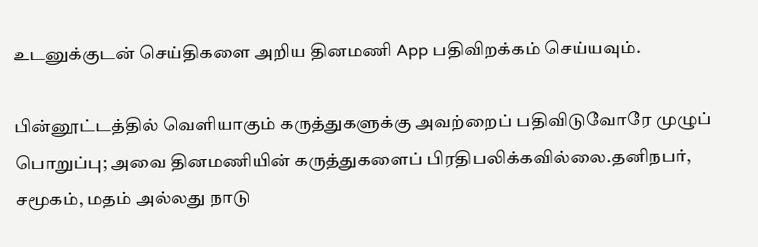உடனுக்குடன் செய்திகளை அறிய தினமணி App பதிவிறக்கம் செய்யவும்.

பின்னூட்டத்தில் வெளியாகும் கருத்துகளுக்கு அவற்றைப் பதிவிடுவோரே முழுப் பொறுப்பு; அவை தினமணியின் கருத்துகளைப் பிரதிபலிக்கவில்லை.தனிநபர், சமூகம், மதம் அல்லது நாடு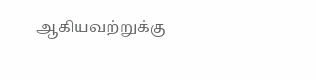ஆகியவற்றுக்கு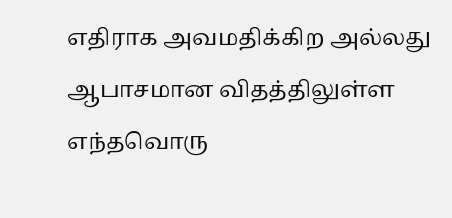எதிராக அவமதிக்கிற அல்லது ஆபாசமான விதத்திலுள்ள எந்தவொரு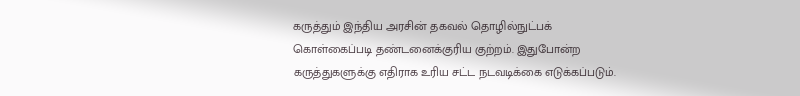கருத்தும் இந்திய அரசின் தகவல் தொழில்நுட்பக் கொள்கைப்படி தண்டனைக்குரிய குற்றம். இதுபோன்ற கருத்துகளுக்கு எதிராக உரிய சட்ட நடவடிக்கை எடுக்கப்படும்.